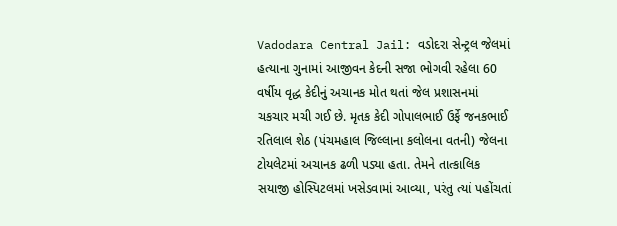Vadodara Central Jail: વડોદરા સેન્ટ્રલ જેલમાં હત્યાના ગુનામાં આજીવન કેદની સજા ભોગવી રહેલા 60 વર્ષીય વૃદ્ધ કેદીનું અચાનક મોત થતાં જેલ પ્રશાસનમાં ચકચાર મચી ગઈ છે. મૃતક કેદી ગોપાલભાઈ ઉર્ફે જનકભાઈ રતિલાલ શેઠ (પંચમહાલ જિલ્લાના કલોલના વતની) જેલના ટોયલેટમાં અચાનક ઢળી પડ્યા હતા. તેમને તાત્કાલિક સયાજી હોસ્પિટલમાં ખસેડવામાં આવ્યા, પરંતુ ત્યાં પહોંચતાં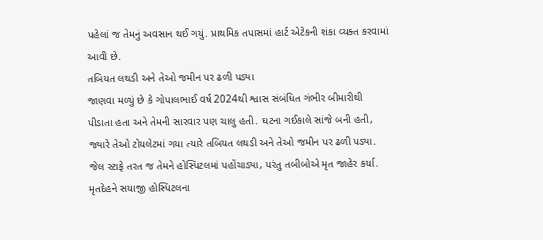પહેલાં જ તેમનું અવસાન થઈ ગયું. પ્રાથમિક તપાસમાં હાર્ટ એટેકની શંકા વ્યક્ત કરવામાં આવી છે.
તબિયત લથડી અને તેઓ જમીન પર ઢળી પડ્યા
જાણવા મળ્યું છે કે ગોપાલભાઈ વર્ષ 2024થી શ્વાસ સંબંધિત ગંભીર બીમારીથી પીડાતા હતા અને તેમની સારવાર પણ ચાલુ હતી. ઘટના ગઈકાલે સાંજે બની હતી, જ્યારે તેઓ ટોયલેટમાં ગયા ત્યારે તબિયત લથડી અને તેઓ જમીન પર ઢળી પડ્યા. જેલ સ્ટાફે તરત જ તેમને હોસ્પિટલમાં પહોંચાડ્યા, પરંતુ તબીબોએ મૃત જાહેર કર્યા. મૃતદેહને સયાજી હોસ્પિટલના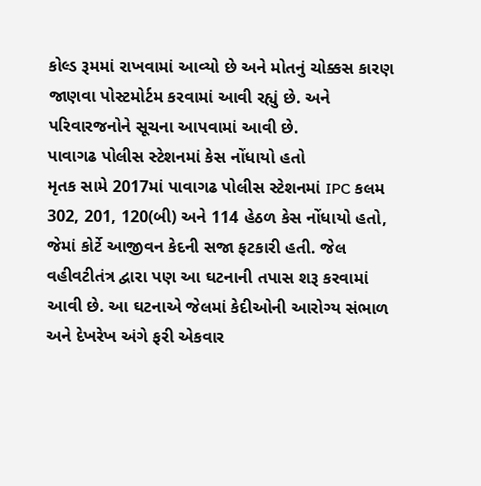કોલ્ડ રૂમમાં રાખવામાં આવ્યો છે અને મોતનું ચોક્કસ કારણ જાણવા પોસ્ટમોર્ટમ કરવામાં આવી રહ્યું છે. અને પરિવારજનોને સૂચના આપવામાં આવી છે.
પાવાગઢ પોલીસ સ્ટેશનમાં કેસ નોંધાયો હતો
મૃતક સામે 2017માં પાવાગઢ પોલીસ સ્ટેશનમાં IPC કલમ 302, 201, 120(બી) અને 114 હેઠળ કેસ નોંધાયો હતો, જેમાં કોર્ટે આજીવન કેદની સજા ફટકારી હતી. જેલ વહીવટીતંત્ર દ્વારા પણ આ ઘટનાની તપાસ શરૂ કરવામાં આવી છે. આ ઘટનાએ જેલમાં કેદીઓની આરોગ્ય સંભાળ અને દેખરેખ અંગે ફરી એકવાર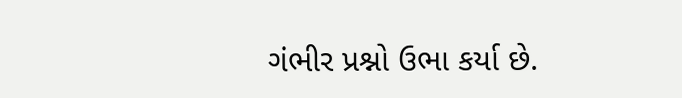ગંભીર પ્રશ્નો ઉભા કર્યા છે.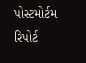પોસ્ટમોર્ટમ રિપોર્ટ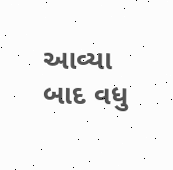આવ્યા બાદ વધુ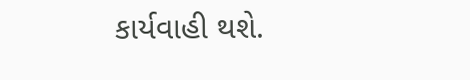કાર્યવાહી થશે.